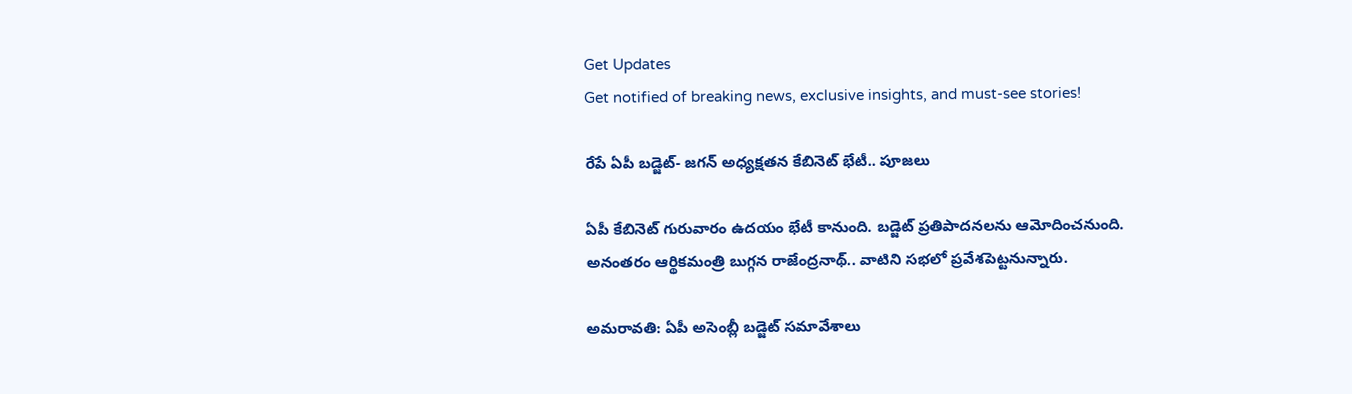Get Updates
Get notified of breaking news, exclusive insights, and must-see stories!

రేపే ఏపీ బడ్జెట్- జగన్ అధ్యక్షతన కేబినెట్ భేటీ.. పూజలు

ఏపీ కేబినెట్ గురువారం ఉదయం భేటీ కానుంది. బడ్జెట్ ప్రతిపాదనలను ఆమోదించనుంది. అనంతరం ఆర్థికమంత్రి బుగ్గన రాజేంద్రనాథ్.. వాటిని సభలో ప్రవేశపెట్టనున్నారు.

అమరావతి: ఏపీ అసెంబ్లీ బడ్జెట్ సమావేశాలు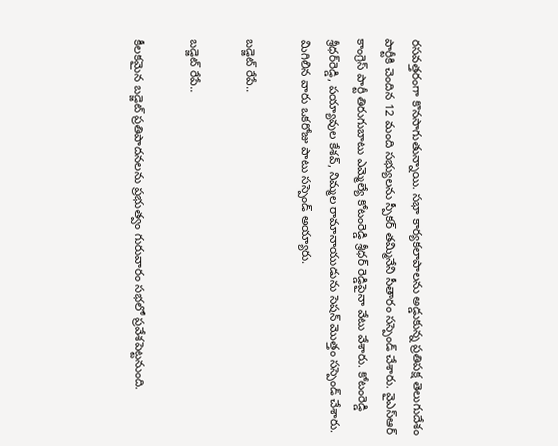రసవత్తరంగా కొనసాగుతున్నాయి. సభా కార్యకలాపాలను అడ్డుకున్న ప్రతిపక్ష తెలుగుదేశం పార్టీకి చెందిన 12 మంది సభ్యులను స్పీకర్ తమ్మినేని సీతారం సస్పెండ్ చేశారు. వైఎస్ఆర్ కాంగ్రెస్ పార్టీ తిరుగుబాటు ఎమ్మెల్యే కోటంరెడ్డి శ్రీధర్ రెడ్డిపైనా వేటు వేశారు. కోటంరెడ్డి శ్రీధర్‌రెడ్డి, పయ్యావుల కేశవ్, నిమ్మల రామానాయుడును సెషన్‌ మొత్తం సస్పెండ్ చేశారు. మిగిలిన వారు ఒకరోజు పాటు సస్పెండ్‌ అయ్యారు.

బడ్జెట్ రేపే..

బడ్జెట్ రేపే..

కీలకమైన బడ్జెట్ ప్రతిపాదనలను ప్రభుత్వం గురువారం సభలో ప్రవేశపెట్టనుంది.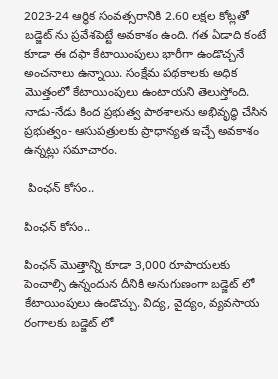2023-24 ఆర్థిక సంవత్సరానికి 2.60 లక్షల కోట్లతో బడ్జెట్ ను ప్రవేశపెట్టే అవకాశం ఉంది. గత ఏడాది కంటే కూడా ఈ దఫా కేటాయింపులు భారీగా ఉండొచ్చనే అంచనాలు ఉన్నాయి. సంక్షేమ పథకాలకు అధిక మొత్తంలో కేటాయింపులు ఉంటాయని తెలుస్తోంది. నాడు-నేడు కింద ప్రభుత్వ పాఠశాలను అభివృద్ధి చేసిన ప్రభుత్వం- ఆసుపత్రులకు ప్రాధాన్యత ఇచ్చే అవకాశం ఉన్నట్లు సమాచారం.

 పింఛన్ కోసం..

పింఛన్ కోసం..

పింఛన్ మొత్తాన్ని కూడా 3,000 రూపాయలకు పెంచాల్సి ఉన్నందున దీనికి అనుగుణంగా బడ్జెట్ లో కేటాయింపులు ఉండొచ్చు. విద్య, వైద్యం, వ్యవసాయ రంగాలకు బడ్జెట్‌ లో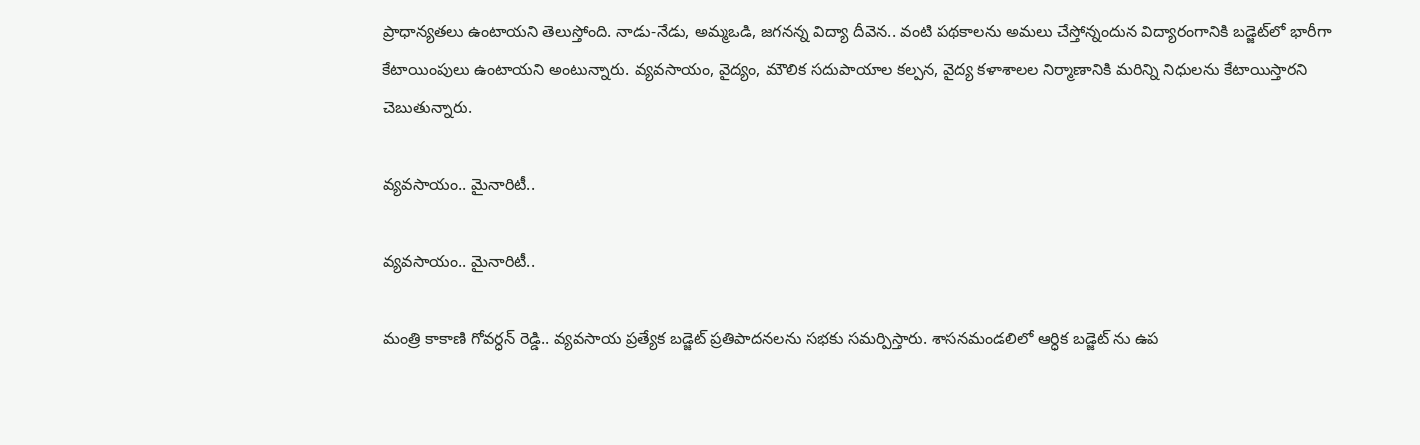ప్రాధాన్యతలు ఉంటాయని తెలుస్తోంది. నాడు-నేడు, అమ్మఒడి, జగనన్న విద్యా దీవెన.. వంటి పథకాలను అమలు చేస్తోన్నందున విద్యారంగానికి బడ్జెట్‌లో భారీగా కేటాయింపులు ఉంటాయని అంటున్నారు. వ్యవసాయం, వైద్యం, మౌలిక సదుపాయాల కల్పన, వైద్య కళాశాలల నిర్మాణానికి మరిన్ని నిధులను కేటాయిస్తారని చెబుతున్నారు.

వ్యవసాయం.. మైనారిటీ..

వ్యవసాయం.. మైనారిటీ..

మంత్రి కాకాణి గోవర్ధన్ రెడ్డి.. వ్యవసాయ ప్రత్యేక బడ్జెట్ ప్రతిపాదనలను సభకు సమర్పిస్తారు. శాసనమండలిలో ఆర్ధిక బడ్జెట్ ను ఉప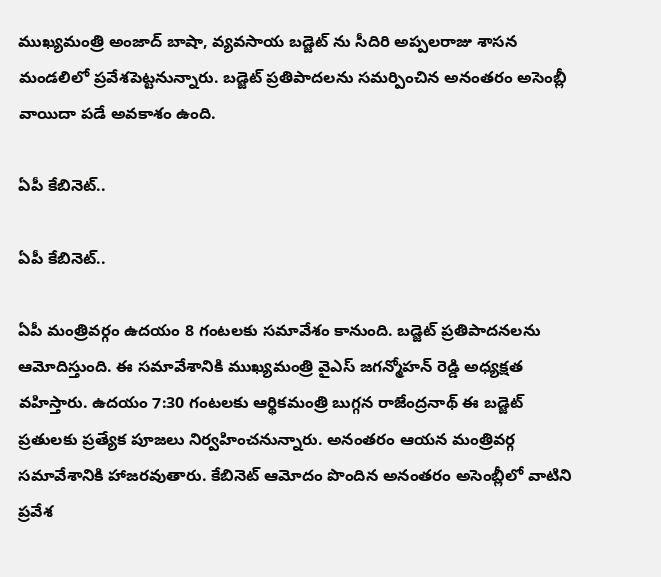ముఖ్యమంత్రి అంజాద్ బాషా, వ్యవసాయ బడ్జెట్ ను సీదిరి అప్పలరాజు శాసన మండలిలో ప్రవేశపెట్టనున్నారు. బడ్జెట్ ప్రతిపాదలను సమర్పించిన అనంతరం అసెంబ్లీ వాయిదా పడే అవకాశం ఉంది.

ఏపీ కేబినెట్..

ఏపీ కేబినెట్..

ఏపీ మంత్రివర్గం ఉదయం 8 గంటలకు సమావేశం కానుంది. బడ్జెట్ ప్రతిపాదనలను ఆమోదిస్తుంది. ఈ సమావేశానికి ముఖ్యమంత్రి వైఎస్ జగన్మోహన్ రెడ్డి అధ్యక్షత వహిస్తారు. ఉదయం 7:30 గంటలకు ఆర్థికమంత్రి బుగ్గన రాజేంద్రనాథ్ ఈ బడ్జెట్ ప్రతులకు ప్రత్యేక పూజలు నిర్వహించనున్నారు. అనంతరం ఆయన మంత్రివర్గ సమావేశానికి హాజరవుతారు. కేబినెట్ ఆమోదం పొందిన అనంతరం అసెంబ్లీలో వాటిని ప్రవేశ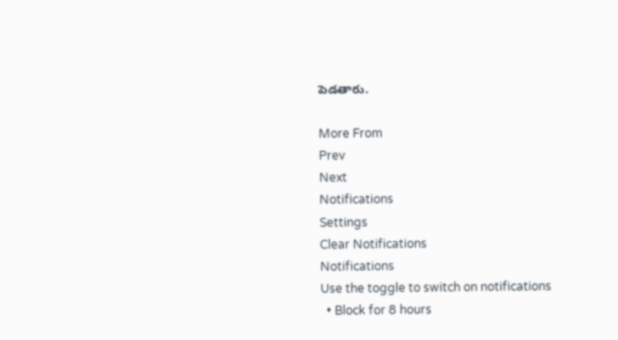పెడతారు.

More From
Prev
Next
Notifications
Settings
Clear Notifications
Notifications
Use the toggle to switch on notifications
  • Block for 8 hours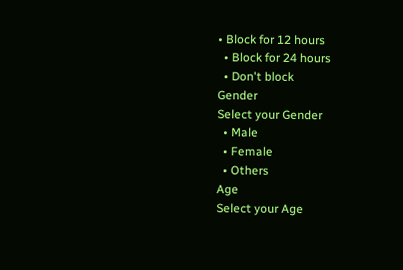• Block for 12 hours
  • Block for 24 hours
  • Don't block
Gender
Select your Gender
  • Male
  • Female
  • Others
Age
Select your Age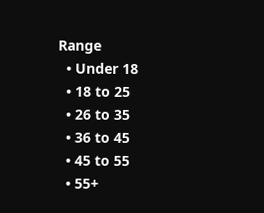Range
  • Under 18
  • 18 to 25
  • 26 to 35
  • 36 to 45
  • 45 to 55
  • 55+